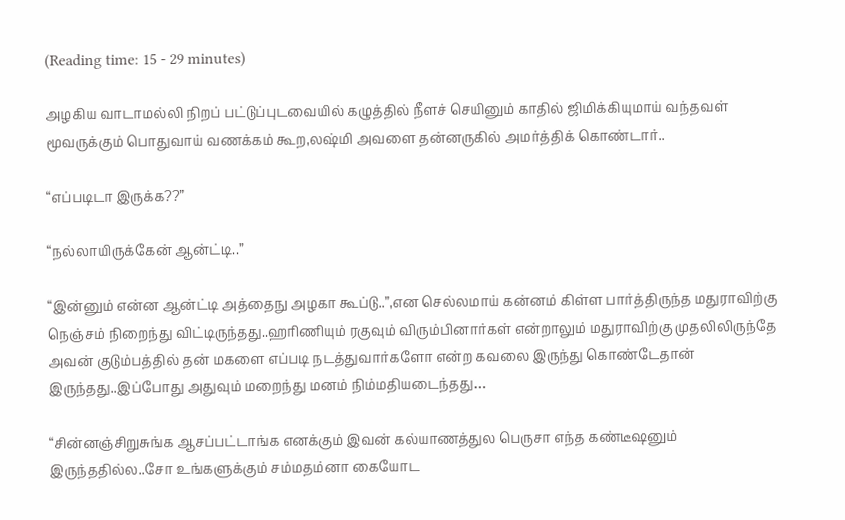(Reading time: 15 - 29 minutes)

அழகிய வாடாமல்லி நிறப் பட்டுப்புடவையில் கழுத்தில் நீளச் செயினும் காதில் ஜிமிக்கியுமாய் வந்தவள் மூவருக்கும் பொதுவாய் வணக்கம் கூற,லஷ்மி அவளை தன்னருகில் அமர்த்திக் கொண்டார்..

“எப்படிடா இருக்க??”

“நல்லாயிருக்கேன் ஆன்ட்டி..”

“இன்னும் என்ன ஆன்ட்டி அத்தைநு அழகா கூப்டு..”,என செல்லமாய் கன்னம் கிள்ள பார்த்திருந்த மதுராவிற்கு நெஞ்சம் நிறைந்து விட்டிருந்தது..ஹரிணியும் ரகுவும் விரும்பினார்கள் என்றாலும் மதுராவிற்கு முதலிலிருந்தே அவன் குடும்பத்தில் தன் மகளை எப்படி நடத்துவார்களோ என்ற கவலை இருந்து கொண்டேதான் இருந்தது..இப்போது அதுவும் மறைந்து மனம் நிம்மதியடைந்தது…

“சின்னஞ்சிறுசுங்க ஆசப்பட்டாங்க எனக்கும் இவன் கல்யாணத்துல பெருசா எந்த கண்டீஷனும் இருந்ததில்ல..சோ உங்களுக்கும் சம்மதம்னா கையோட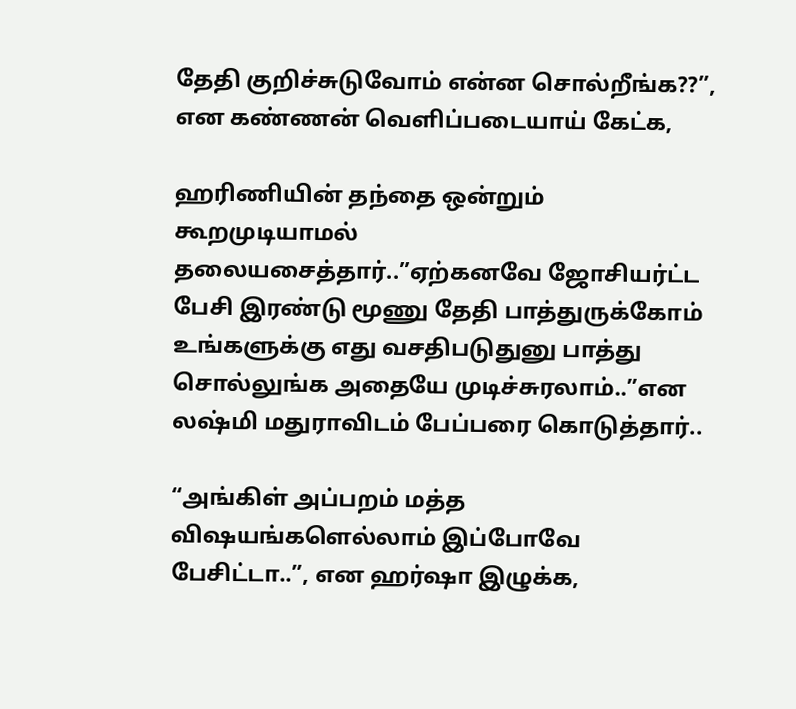தேதி குறிச்சுடுவோம் என்ன சொல்றீங்க??”, என கண்ணன் வெளிப்படையாய் கேட்க,

ஹரிணியின் தந்தை ஒன்றும் கூறமுடியாமல் தலையசைத்தார்..”ஏற்கனவே ஜோசியர்ட்ட பேசி இரண்டு மூணு தேதி பாத்துருக்கோம் உங்களுக்கு எது வசதிபடுதுனு பாத்து சொல்லுங்க அதையே முடிச்சுரலாம்..”என லஷ்மி மதுராவிடம் பேப்பரை கொடுத்தார்..

“அங்கிள் அப்பறம் மத்த விஷயங்களெல்லாம் இப்போவே பேசிட்டா..”, என ஹர்ஷா இழுக்க,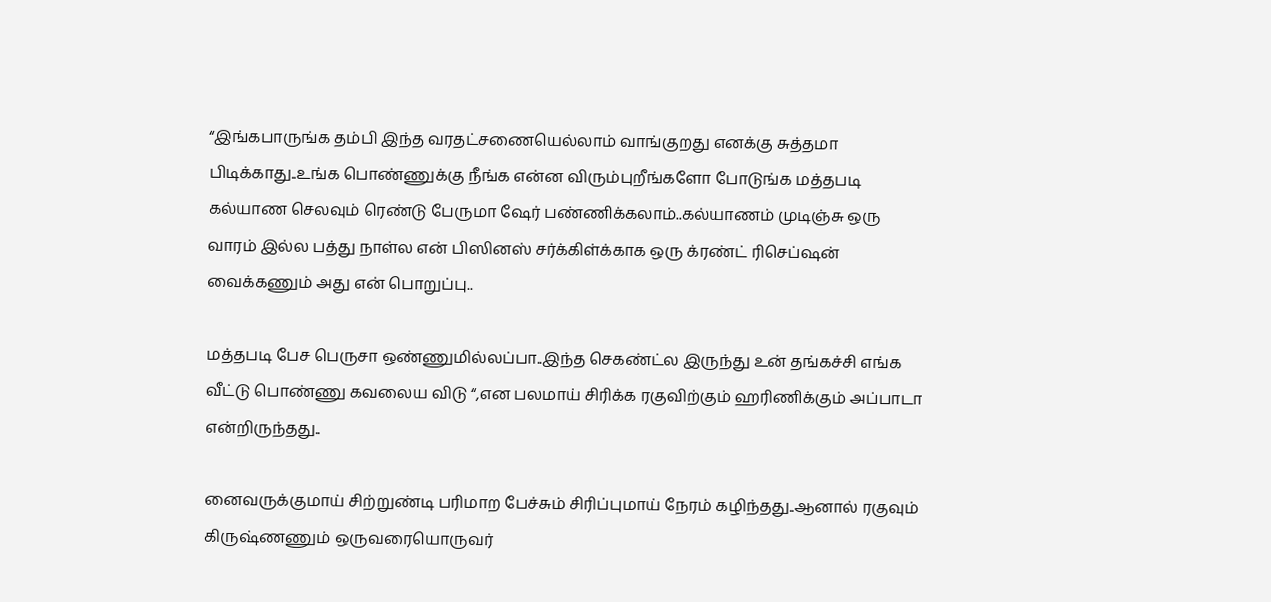“இங்கபாருங்க தம்பி இந்த வரதட்சணையெல்லாம் வாங்குறது எனக்கு சுத்தமா பிடிக்காது..உங்க பொண்ணுக்கு நீங்க என்ன விரும்புறீங்களோ போடுங்க மத்தபடி கல்யாண செலவும் ரெண்டு பேருமா ஷேர் பண்ணிக்கலாம்..கல்யாணம் முடிஞ்சு ஒரு வாரம் இல்ல பத்து நாள்ல என் பிஸினஸ் சர்க்கிள்க்காக ஒரு க்ரண்ட் ரிசெப்ஷன் வைக்கணும் அது என் பொறுப்பு..

மத்தபடி பேச பெருசா ஒண்ணுமில்லப்பா..இந்த செகண்ட்ல இருந்து உன் தங்கச்சி எங்க வீட்டு பொண்ணு கவலைய விடு “,என பலமாய் சிரிக்க ரகுவிற்கும் ஹரிணிக்கும் அப்பாடா என்றிருந்தது..

னைவருக்குமாய் சிற்றுண்டி பரிமாற பேச்சும் சிரிப்புமாய் நேரம் கழிந்தது..ஆனால் ரகுவும் கிருஷ்ணணும் ஒருவரையொருவர்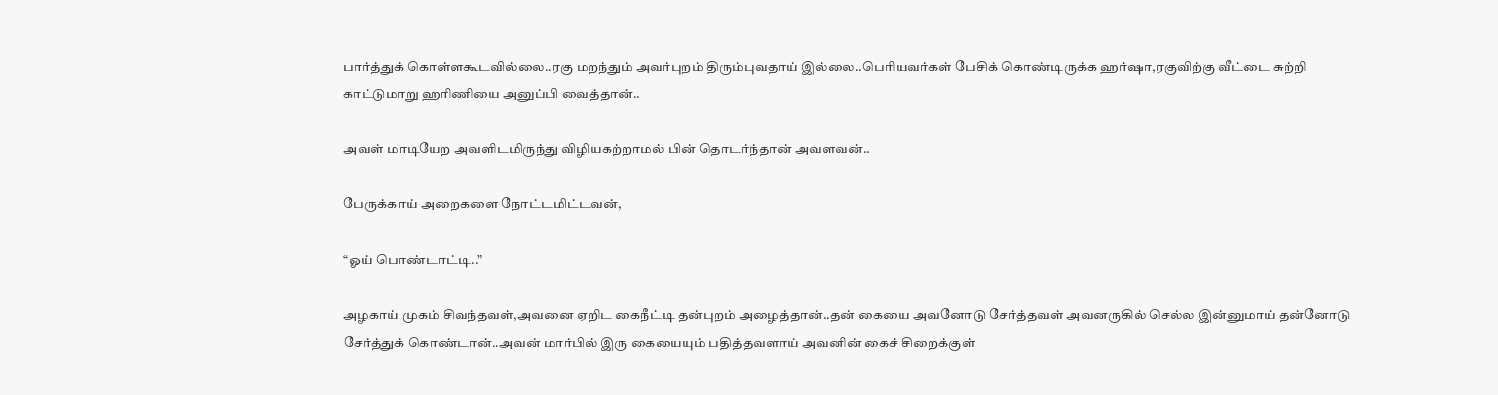பார்த்துக் கொள்ளகூடவில்லை..ரகு மறந்தும் அவர்புறம் திரும்புவதாய் இல்லை..பெரியவர்கள் பேசிக் கொண்டிருக்க ஹர்ஷா,ரகுவிற்கு வீட்டை சுற்றி காட்டுமாறு ஹரிணியை அனுப்பி வைத்தான்..

அவள் மாடியேற அவளிடமிருந்து விழியகற்றாமல் பின் தொடர்ந்தான் அவளவன்..

பேருக்காய் அறைகளை நோட்டமிட்டவன்,

“ஓய் பொண்டாட்டி..”

அழகாய் முகம் சிவந்தவள்,அவனை ஏறிட கைநீட்டி தன்புறம் அழைத்தான்..தன் கையை அவனோடு சேர்த்தவள் அவனருகில் செல்ல இன்னுமாய் தன்னோடு சேர்த்துக் கொண்டான்..அவன் மார்பில் இரு கையையும் பதித்தவளாய் அவனின் கைச் சிறைக்குள்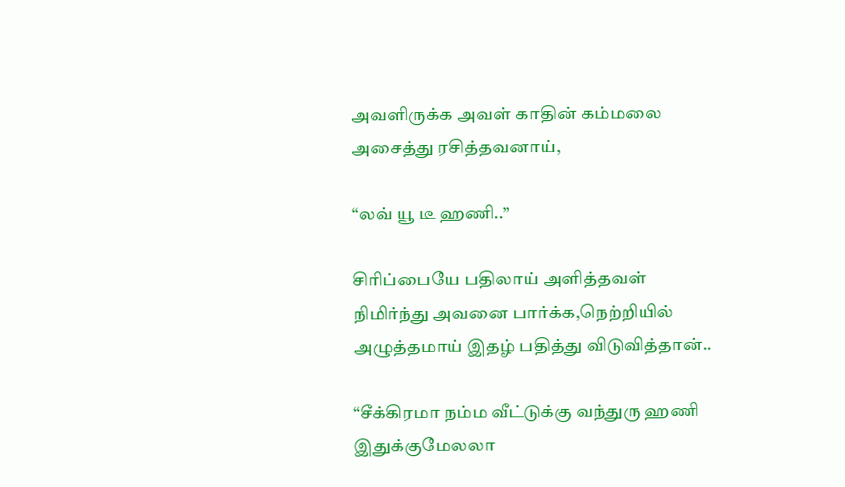அவளிருக்க அவள் காதின் கம்மலை  அசைத்து ரசித்தவனாய்,

“லவ் யூ டீ ஹணி..”

சிரிப்பையே பதிலாய் அளித்தவள் நிமிர்ந்து அவனை பார்க்க,நெற்றியில் அழுத்தமாய் இதழ் பதித்து விடுவித்தான்..

“சீக்கிரமா நம்ம வீட்டுக்கு வந்துரு ஹணி இதுக்குமேலலா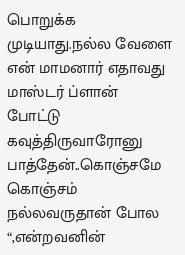பொறுக்க முடியாது.நல்ல வேளை என் மாமனார் எதாவது மாஸ்டர் ப்ளான் போட்டு கவுத்திருவாரோனு பாத்தேன்..கொஞ்சமே கொஞ்சம் நல்லவருதான் போல “,என்றவனின்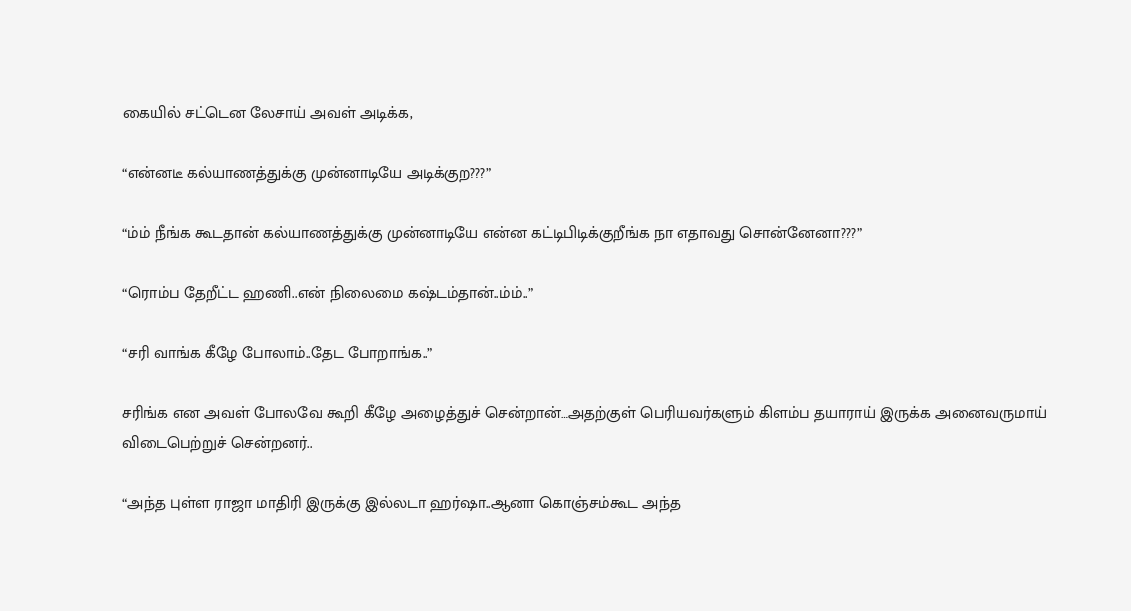கையில் சட்டென லேசாய் அவள் அடிக்க,

“என்னடீ கல்யாணத்துக்கு முன்னாடியே அடிக்குற???”

“ம்ம் நீங்க கூடதான் கல்யாணத்துக்கு முன்னாடியே என்ன கட்டிபிடிக்குறீங்க நா எதாவது சொன்னேனா???”

“ரொம்ப தேறீட்ட ஹணி..என் நிலைமை கஷ்டம்தான்..ம்ம்..”

“சரி வாங்க கீழே போலாம்..தேட போறாங்க..”

சரிங்க என அவள் போலவே கூறி கீழே அழைத்துச் சென்றான்…அதற்குள் பெரியவர்களும் கிளம்ப தயாராய் இருக்க அனைவருமாய் விடைபெற்றுச் சென்றனர்..

“அந்த புள்ள ராஜா மாதிரி இருக்கு இல்லடா ஹர்ஷா..ஆனா கொஞ்சம்கூட அந்த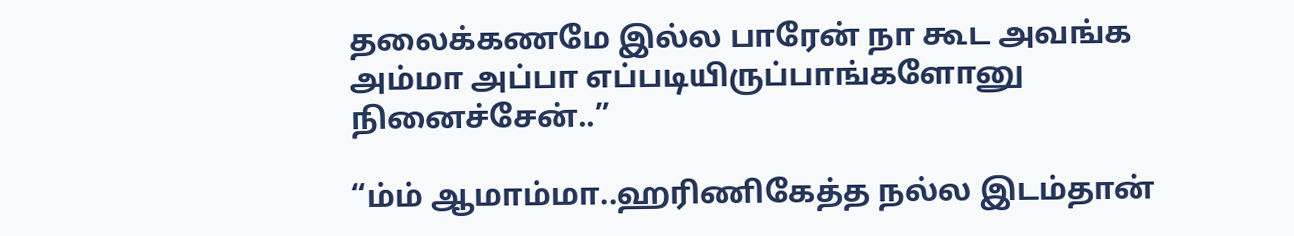தலைக்கணமே இல்ல பாரேன் நா கூட அவங்க அம்மா அப்பா எப்படியிருப்பாங்களோனு நினைச்சேன்..”

“ம்ம் ஆமாம்மா..ஹரிணிகேத்த நல்ல இடம்தான்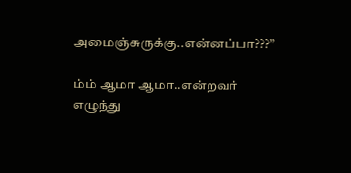அமைஞ்சுருக்கு..என்னப்பா???”

ம்ம் ஆமா ஆமா..என்றவர் எழுந்து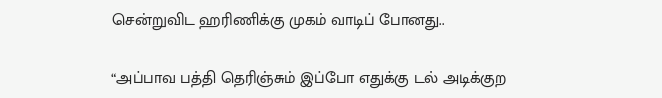சென்றுவிட ஹரிணிக்கு முகம் வாடிப் போனது..

“அப்பாவ பத்தி தெரிஞ்சும் இப்போ எதுக்கு டல் அடிக்குற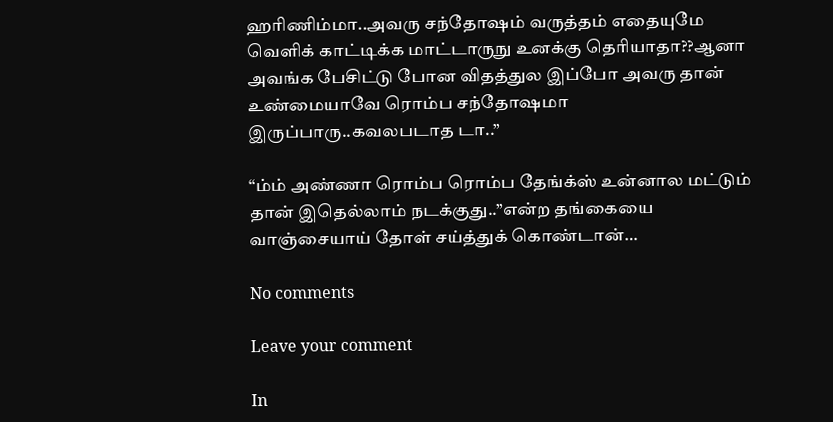ஹரிணிம்மா..அவரு சந்தோஷம் வருத்தம் எதையுமே வெளிக் காட்டிக்க மாட்டாருநு உனக்கு தெரியாதா??ஆனா அவங்க பேசிட்டு போன விதத்துல இப்போ அவரு தான் உண்மையாவே ரொம்ப சந்தோஷமா இருப்பாரு..கவலபடாத டா..”

“ம்ம் அண்ணா ரொம்ப ரொம்ப தேங்க்ஸ் உன்னால மட்டும் தான் இதெல்லாம் நடக்குது..”என்ற தங்கையை வாஞ்சையாய் தோள் சய்த்துக் கொண்டான்…

No comments

Leave your comment

In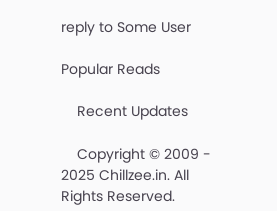reply to Some User

Popular Reads

    Recent Updates

    Copyright © 2009 - 2025 Chillzee.in. All Rights Reserved.